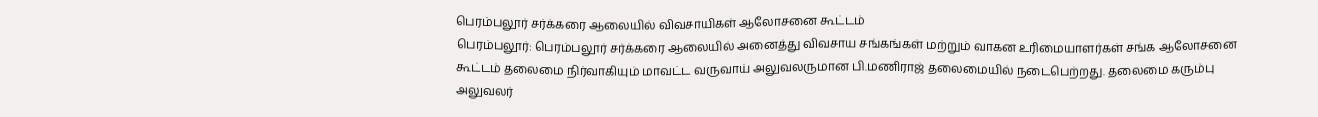பெரம்பலூர் சர்க்கரை ஆலையில் விவசாயிகள் ஆலோசனை கூட்டம்
பெரம்பலூர்: பெரம்பலூர் சர்க்கரை ஆலையில் அனைத்து விவசாய சங்கங்கள் மற்றும் வாகன உரிமையாளர்கள் சங்க ஆலோசனை கூட்டம் தலைமை நிர்வாகியும் மாவட்ட வருவாய் அலுவலருமான பி.மணிராஜ் தலைமையில் நடைபெற்றது. தலைமை கரும்பு அலுவலர்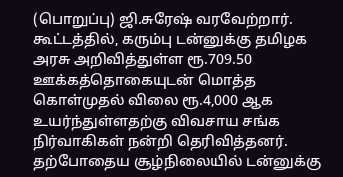(பொறுப்பு) ஜி.சுரேஷ் வரவேற்றார். கூட்டத்தில், கரும்பு டன்னுக்கு தமிழக அரசு அறிவித்துள்ள ரூ.709.50 ஊக்கத்தொகையுடன் மொத்த கொள்முதல் விலை ரூ.4,000 ஆக உயர்ந்துள்ளதற்கு விவசாய சங்க நிர்வாகிகள் நன்றி தெரிவித்தனர். தற்போதைய சூழ்நிலையில் டன்னுக்கு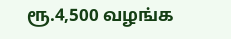ரூ.4,500 வழங்க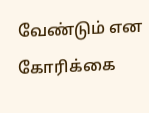வேண்டும் என கோரிக்கை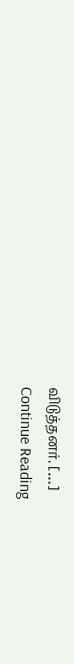விடுத்தனர். […]
Continue Reading